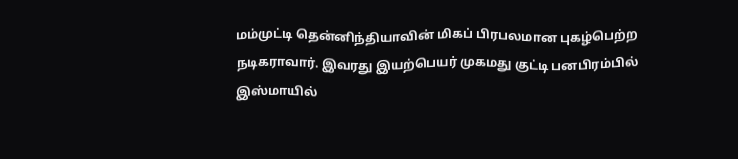மம்முட்டி தென்னிந்தியாவின் மிகப் பிரபலமான புகழ்பெற்ற நடிகராவார். இவரது இயற்பெயர் முகமது குட்டி பனபிரம்பில் இஸ்மாயில்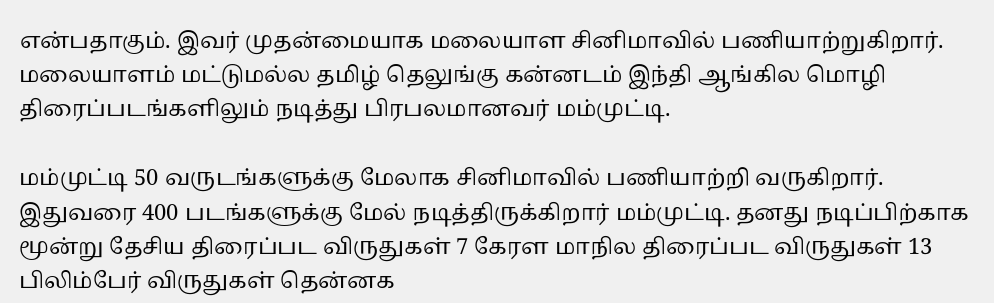என்பதாகும். இவர் முதன்மையாக மலையாள சினிமாவில் பணியாற்றுகிறார். மலையாளம் மட்டுமல்ல தமிழ் தெலுங்கு கன்னடம் இந்தி ஆங்கில மொழி திரைப்படங்களிலும் நடித்து பிரபலமானவர் மம்முட்டி.

மம்முட்டி 50 வருடங்களுக்கு மேலாக சினிமாவில் பணியாற்றி வருகிறார். இதுவரை 400 படங்களுக்கு மேல் நடித்திருக்கிறார் மம்முட்டி. தனது நடிப்பிற்காக மூன்று தேசிய திரைப்பட விருதுகள் 7 கேரள மாநில திரைப்பட விருதுகள் 13 பிலிம்பேர் விருதுகள் தென்னக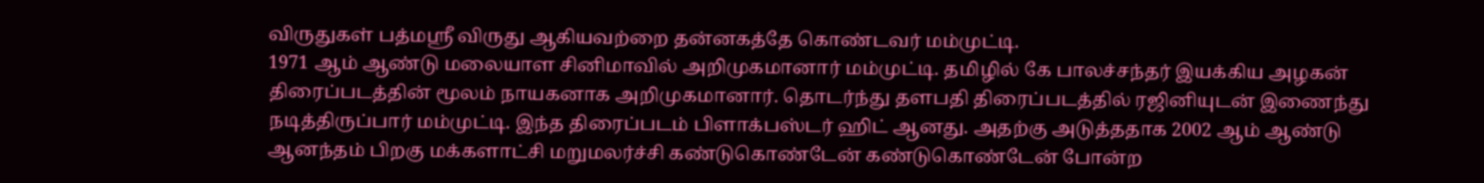விருதுகள் பத்மஸ்ரீ விருது ஆகியவற்றை தன்னகத்தே கொண்டவர் மம்முட்டி.
1971 ஆம் ஆண்டு மலையாள சினிமாவில் அறிமுகமானார் மம்முட்டி. தமிழில் கே பாலச்சந்தர் இயக்கிய அழகன் திரைப்படத்தின் மூலம் நாயகனாக அறிமுகமானார். தொடர்ந்து தளபதி திரைப்படத்தில் ரஜினியுடன் இணைந்து நடித்திருப்பார் மம்முட்டி. இந்த திரைப்படம் பிளாக்பஸ்டர் ஹிட் ஆனது. அதற்கு அடுத்ததாக 2002 ஆம் ஆண்டு ஆனந்தம் பிறகு மக்களாட்சி மறுமலர்ச்சி கண்டுகொண்டேன் கண்டுகொண்டேன் போன்ற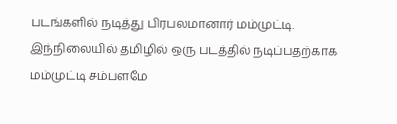படங்களில் நடித்து பிரபலமானார் மம்முட்டி.
இந்நிலையில் தமிழில் ஒரு படத்தில் நடிப்பதற்காக மம்முட்டி சம்பளமே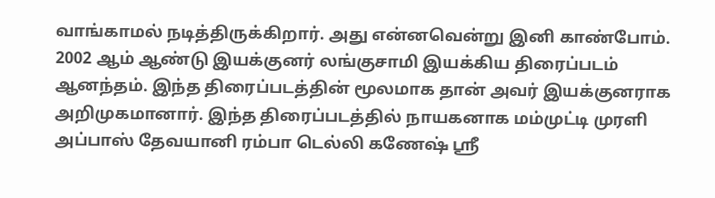வாங்காமல் நடித்திருக்கிறார். அது என்னவென்று இனி காண்போம். 2002 ஆம் ஆண்டு இயக்குனர் லங்குசாமி இயக்கிய திரைப்படம் ஆனந்தம். இந்த திரைப்படத்தின் மூலமாக தான் அவர் இயக்குனராக அறிமுகமானார். இந்த திரைப்படத்தில் நாயகனாக மம்முட்டி முரளி அப்பாஸ் தேவயானி ரம்பா டெல்லி கணேஷ் ஸ்ரீ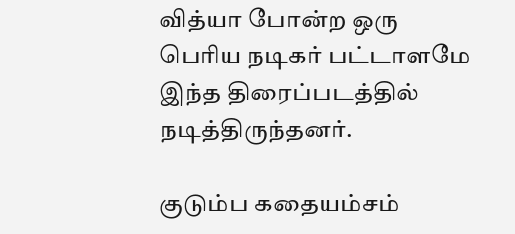வித்யா போன்ற ஒரு பெரிய நடிகர் பட்டாளமே இந்த திரைப்படத்தில் நடித்திருந்தனர்.

குடும்ப கதையம்சம்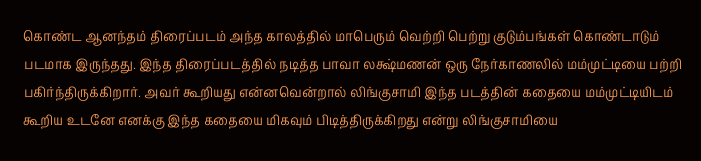கொண்ட ஆனந்தம் திரைப்படம் அந்த காலத்தில் மாபெரும் வெற்றி பெற்று குடும்பங்கள் கொண்டாடும் படமாக இருந்தது. இந்த திரைப்படத்தில் நடித்த பாவா லக்ஷ்மணன் ஒரு நேர்காணலில் மம்முட்டியை பற்றி பகிர்ந்திருக்கிறார். அவர் கூறியது என்னவென்றால் லிங்குசாமி இந்த படத்தின் கதையை மம்முட்டியிடம் கூறிய உடனே எனக்கு இந்த கதையை மிகவும் பிடித்திருக்கிறது என்று லிங்குசாமியை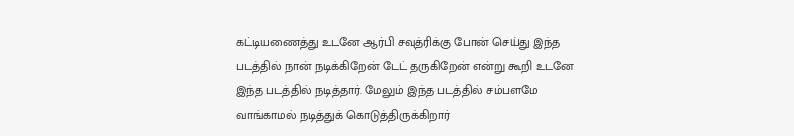கட்டியணைத்து உடனே ஆர்பி சவுத்ரிக்கு போன் செய்து இந்த படத்தில் நான் நடிக்கிறேன் டேட் தருகிறேன் என்று கூறி உடனே இந்த படத்தில் நடித்தார். மேலும் இந்த படத்தில் சம்பளமே வாங்காமல் நடித்துக் கொடுத்திருக்கிறார்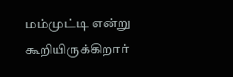மம்முட்டி என்று கூறியிருக்கிறார்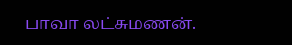பாவா லட்சுமணன்.